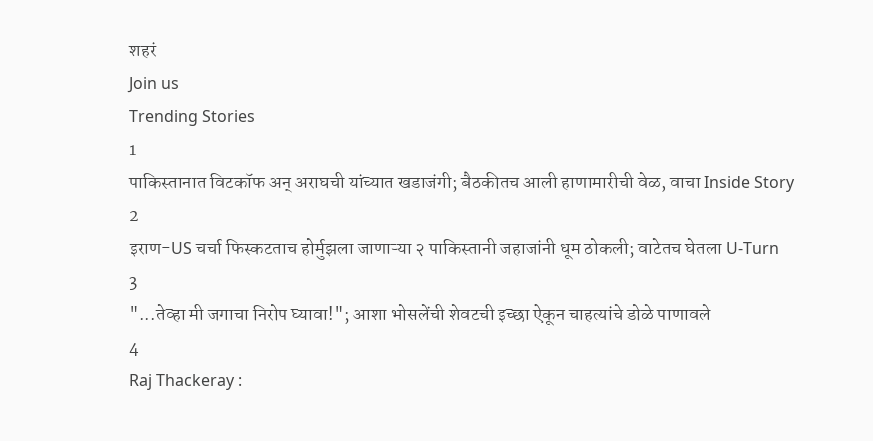शहरं
Join us
Trending Stories
1
पाकिस्तानात विटकॉफ अन् अराघची यांच्यात खडाजंगी; बैठकीतच आली हाणामारीची वेळ, वाचा Inside Story
2
इराण-US चर्चा फिस्कटताच होर्मुझला जाणाऱ्या २ पाकिस्तानी जहाजांनी धूम ठोकली; वाटेतच घेतला U-Turn
3
"...तेव्हा मी जगाचा निरोप घ्यावा!"; आशा भोसलेंची शेवटची इच्छा ऐकून चाहत्यांचे डोळे पाणावले
4
Raj Thackeray :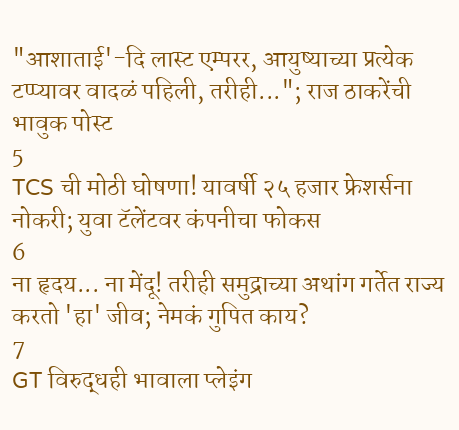"आशाताई'-दि लास्ट एम्परर, आयुष्याच्या प्रत्येक टप्प्यावर वादळं पहिली, तरीही..."; राज ठाकरेंची भावुक पोस्ट
5
TCS ची मोठी घोषणा! यावर्षी २५ हजार फ्रेशर्सना नोकरी; युवा टॅलेंटवर कंपनीचा फोकस
6
ना हृदय... ना मेंदू! तरीही समुद्राच्या अथांग गर्तेत राज्य करतो 'हा' जीव; नेमकं गुपित काय?
7
GT विरुद्धही भावाला प्लेइंग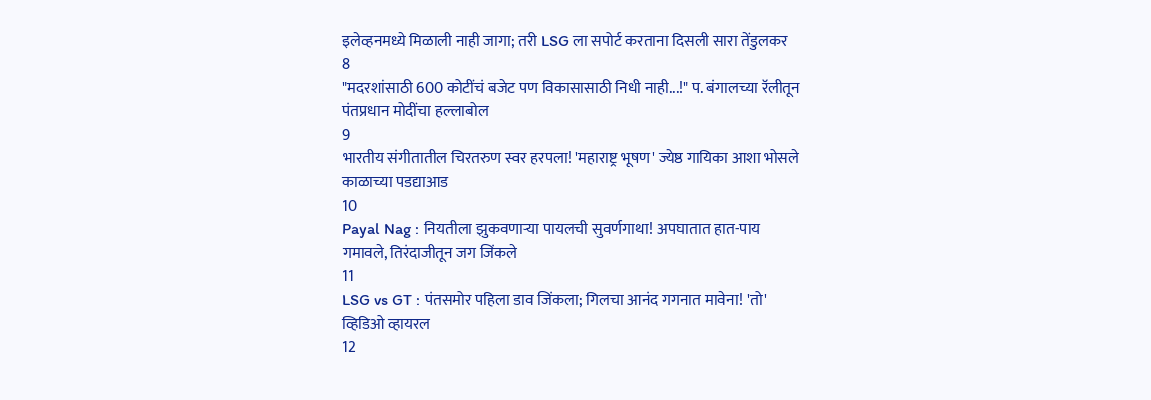इलेव्हनमध्ये मिळाली नाही जागा; तरी LSG ला सपोर्ट करताना दिसली सारा तेंडुलकर
8
"मदरशांसाठी 600 कोटींचं बजेट पण विकासासाठी निधी नाही...!" प. बंगालच्या रॅलीतून पंतप्रधान मोदींचा हल्लाबोल
9
भारतीय संगीतातील चिरतरुण स्वर हरपला! 'महाराष्ट्र भूषण' ज्येष्ठ गायिका आशा भोसले काळाच्या पडद्याआड
10
Payal Nag : नियतीला झुकवणाऱ्या पायलची सुवर्णगाथा! अपघातात हात-पाय गमावले, तिरंदाजीतून जग जिंकले
11
LSG vs GT : पंतसमोर पहिला डाव जिंकला; गिलचा आनंद गगनात मावेना! 'तो' व्हिडिओ व्हायरल
12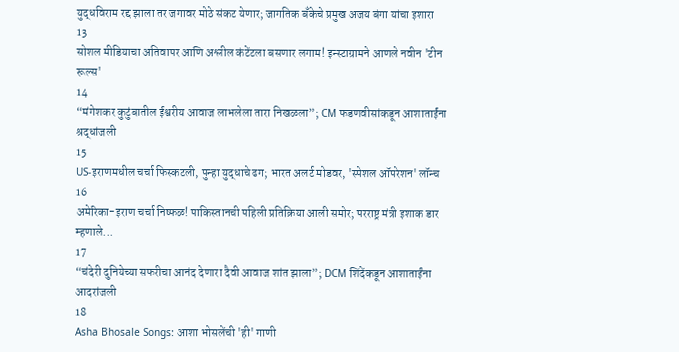युद्धविराम रद्द झाला तर जगावर मोठे संकट येणार; जागतिक बँकेचे प्रमुख अजय बंगा यांचा इशारा
13
सोशल मीडियाचा अतिवापर आणि अश्लील कंटेंटला बसणार लगाम! इन्स्टाग्रामने आणले नवीन 'टीन रूल्स'
14
“मंगेशकर कुटुंबातील ईश्वरीय आवाज लाभलेला तारा निखळला”; CM फडणवीसांकडून आशाताईंना श्रद्धांजली
15
US-इराणमधील चर्चा फिस्कटली, पुन्हा युद्धाचे ढग; भारत अलर्ट मोडवर, 'स्पेशल ऑपरेशन' लॉन्च
16
अमेरिका-इराण चर्चा निष्फळ! पाकिस्तानची पहिली प्रतिक्रिया आली समोर; परराष्ट्र मंत्री इशाक डार म्हणाले...
17
“चंदेरी दुनियेच्या सफरीचा आनंद देणारा दैवी आवाज शांत झाला”; DCM शिंदेंकडून आशाताईंना आदरांजली
18
Asha Bhosale Songs: आशा भोसलेंची 'ही' गाणी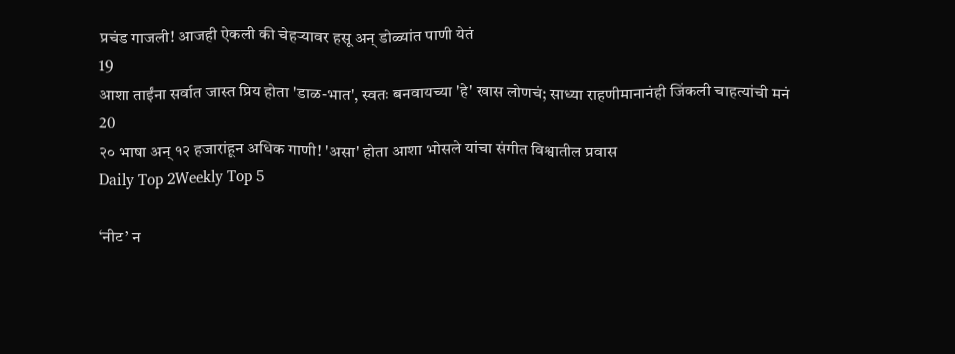प्रचंड गाजली! आजही ऐकली की चेहऱ्यावर हसू अन् डोळ्यांत पाणी येतं
19
आशा ताईंना सर्वात जास्त प्रिय होता 'डाळ-भात', स्वतः बनवायच्या 'हे' खास लोणचं; साध्या राहणीमानानंही जिंकली चाहत्यांची मनं
20
२० भाषा अन् १२ हजारांहून अधिक गाणी! 'असा' होता आशा भोसले यांचा संगीत विश्वातील प्रवास
Daily Top 2Weekly Top 5

‘नीट’ न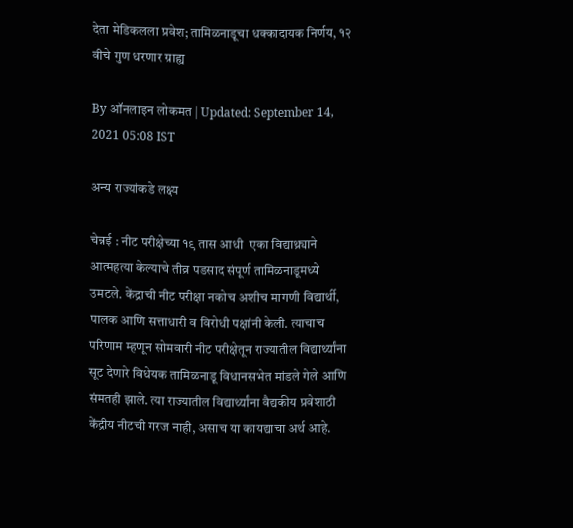देता मेडिकलला प्रवेश; तामिळनाडूचा धक्कादायक निर्णय, १२ वीचे गुण धरणार ग्राह्य

By ऑनलाइन लोकमत | Updated: September 14, 2021 05:08 IST

अन्य राज्यांकडे लक्ष्य

चेन्नई : नीट परीक्षेच्या १९ तास आधी  एका विद्याथ्र्याने आत्महत्या केल्याचे तीव्र पडसाद संपूर्ण तामिळनाडूमध्ये उमटले. केंद्राची नीट परीक्षा नकोच अशीच मागणी विद्यार्थी, पालक आणि सत्ताधारी व विरोधी पक्षांनी केली. त्याचाच परिणाम म्हणून सोमवारी नीट परीक्षेतून राज्यातील विद्यार्थ्यांना सूट देणारे विधेयक तामिळनाडू विधानसभेत मांडले गेले आणि संमतही झाले. त्या राज्यातील विद्यार्थ्यांना वैद्यकीय प्रवेशाठी केंद्रीय नीटची गरज नाही, असाच या कायद्याचा अर्थ आहे.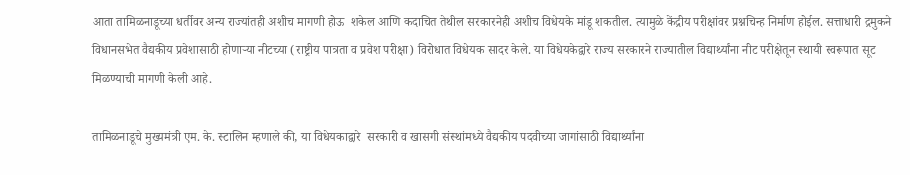आता तामिळनाडूच्या धर्तीवर अन्य राज्यांतही अशीच मागणी होऊ  शकेल आणि कदाचित तेथील सरकारनेही अशीच विधेयके मांडू शकतील. त्यामुळे केंद्रीय परीक्षांवर प्रश्नचिन्ह निर्माण होईल. सत्ताधारी द्रमुकने विधानसभेत वैद्यकीय प्रवेशासाठी होणाऱ्या नीटच्या (राष्ट्रीय पात्रता व प्रवेश परीक्षा) विरोधात विधेयक सादर केले. या विधेयकेद्वारे राज्य सरकारने राज्यातील विद्यार्थ्यांना नीट परीक्षेतून स्थायी स्वरूपात सूट मिळण्याची मागणी केली आहे.

तामिळनाडूचे मुख्यमंत्री एम. के. स्टालिन म्हणाले की, या विधेयकाद्वारे  सरकारी व खासगी संस्थांमध्ये वैद्यकीय पदवीच्या जागांसाठी विद्यार्थ्यांना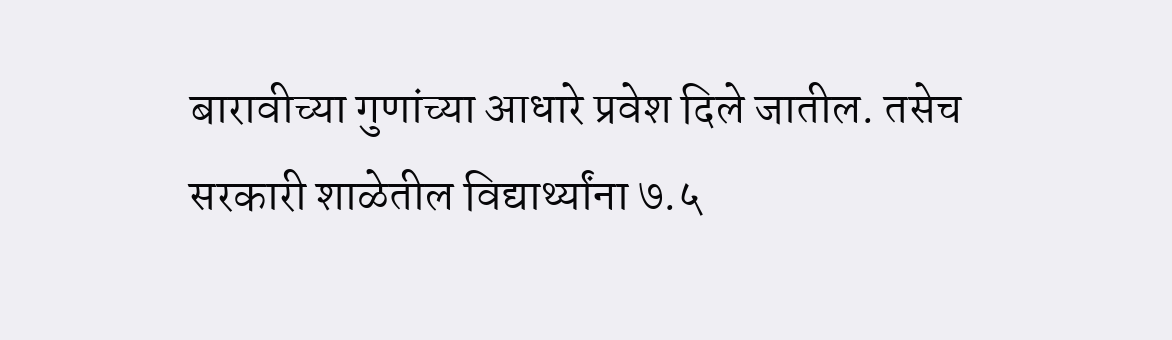बारावीच्या गुणांच्या आधारे प्रवेश दिले जातील. तसेच सरकारी शाळेतील विद्यार्थ्यांना ७.५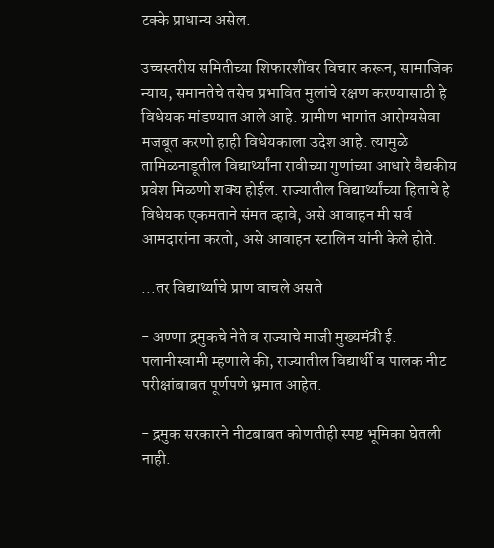टक्के प्राधान्य असेल.

उच्चस्तरीय समितीच्या शिफारशींवर विचार करून, सामाजिक न्याय, समानतेचे तसेच प्रभावित मुलांचे रक्षण करण्यासाठी हे विधेयक मांडण्यात आले आहे. ग्रामीण भागांत आरोग्यसेवा मजबूत करणो हाही विधेयकाला उदेश आहे. त्यामुळे तामिळनाडूतील विद्यार्थ्यांना रावीच्या गुणांच्या आधारे वैद्यकीय प्रवेश मिळणो शक्य होईल. राज्यातील विद्यार्थ्यांच्या हिताचे हे विधेयक एकमताने संमत व्हावे, असे आवाहन मी सर्व आमदारांना करतो, असे आवाहन स्टालिन यांनी केले होते.

...तर विद्यार्थ्याचे प्राण वाचले असते

- अण्णा द्रमुकचे नेते व राज्याचे माजी मुख्यमंत्री ई. पलानीस्वामी म्हणाले की, राज्यातील विद्यार्थी व पालक नीट परीक्षांबाबत पूर्णपणे भ्रमात आहेत.

- द्रमुक सरकारने नीटबाबत कोणतीही स्पष्ट भूमिका घेतली नाही.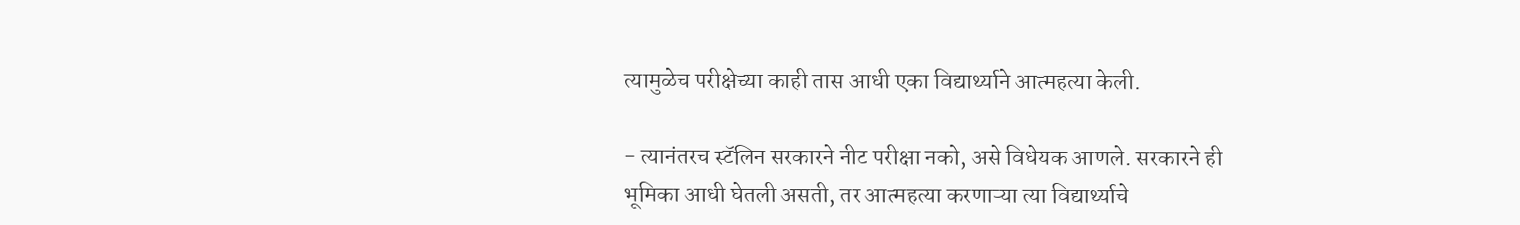त्यामुळेच परीक्षेच्या काही तास आधी एका विद्यार्थ्याने आत्महत्या केली.

- त्यानंतरच स्टॅलिन सरकारने नीट परीक्षा नको, असे विधेयक आणले. सरकारने ही भूमिका आधी घेतली असती, तर आत्महत्या करणाऱ्या त्या विद्यार्थ्याचे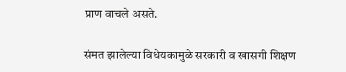प्राण वाचले असते.

संमत झालेल्या विधेयकामुळे सरकारी व खासगी शिक्षण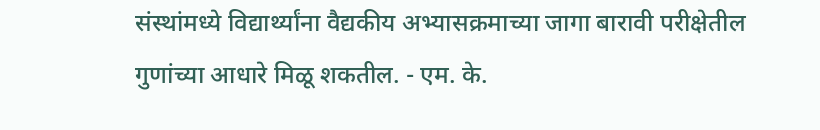संस्थांमध्ये विद्यार्थ्यांना वैद्यकीय अभ्यासक्रमाच्या जागा बारावी परीक्षेतील गुणांच्या आधारे मिळू शकतील. - एम. के.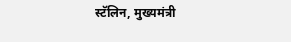स्टॅलिन, मुख्यमंत्री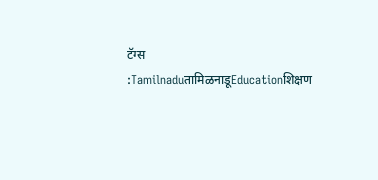टॅग्स :TamilnaduतामिळनाडूEducationशिक्षण